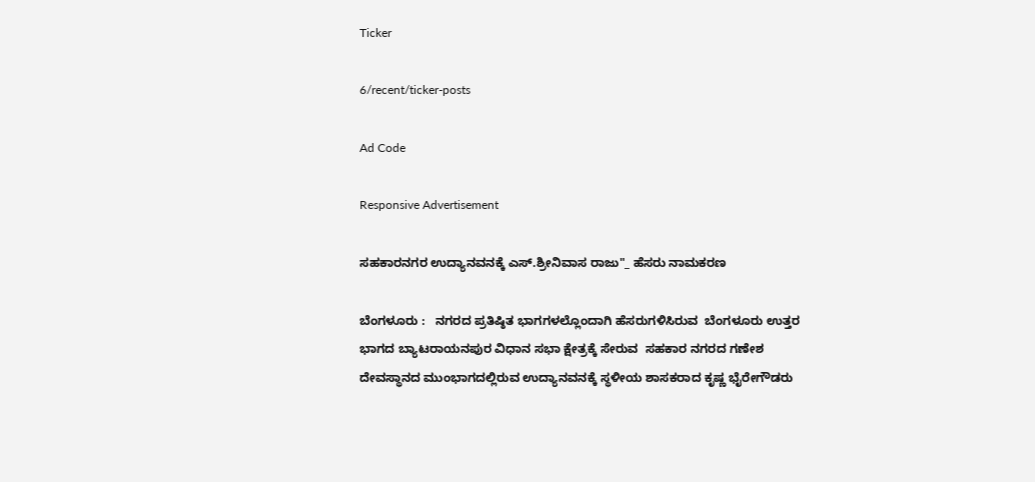Ticker

6/recent/ticker-posts

Ad Code

Responsive Advertisement

ಸಹಕಾರನಗರ ಉದ್ಯಾನವನಕ್ಕೆ ಎಸ್.ಶ್ರೀನಿವಾಸ ರಾಜು"_ ಹೆಸರು ನಾಮಕರಣ

ಬೆಂಗಳೂರು :   ನಗರದ ಪ್ರತಿಷ್ಠಿತ ಭಾಗಗಳಲ್ಲೊಂದಾಗಿ ಹೆಸರುಗಳಿಸಿರುವ  ಬೆಂಗಳೂರು ಉತ್ತರ ಭಾಗದ ಬ್ಯಾಟರಾಯನಪುರ ವಿಧಾನ ಸಭಾ ಕ್ಷೇತ್ರಕ್ಕೆ ಸೇರುವ  ಸಹಕಾರ ನಗರದ ಗಣೇಶ ದೇವಸ್ಥಾನದ ಮುಂಭಾಗದಲ್ಲಿರುವ ಉದ್ಯಾನವನಕ್ಕೆ ಸ್ಥಳೀಯ ಶಾಸಕರಾದ ಕೃಷ್ಣ ಭೈರೇಗೌಡರು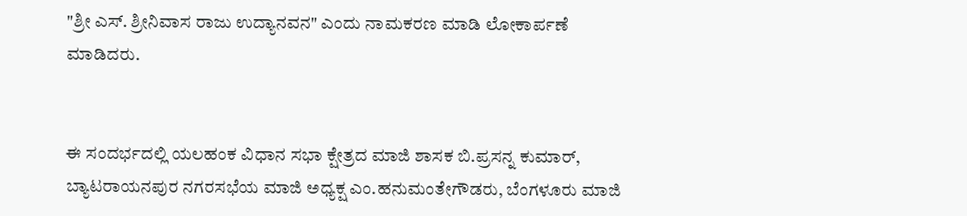"ಶ್ರೀ ಎಸ್. ಶ್ರೀನಿವಾಸ ರಾಜು ಉದ್ಯಾನವನ" ಎಂದು ನಾಮಕರಣ ಮಾಡಿ ಲೋಕಾರ್ಪಣೆ ಮಾಡಿದರು.


ಈ ಸಂದರ್ಭದಲ್ಲಿ ಯಲಹಂಕ ವಿಧಾನ ಸಭಾ ಕ್ಷೇತ್ರದ ಮಾಜಿ ಶಾಸಕ ಬಿ.ಪ್ರಸನ್ನ ಕುಮಾರ್, ಬ್ಯಾಟರಾಯನಪುರ ನಗರಸಭೆಯ ಮಾಜಿ ಅಧ್ಯಕ್ಷ ಎಂ.ಹನುಮಂತೇಗೌಡರು, ಬೆಂಗಳೂರು ಮಾಜಿ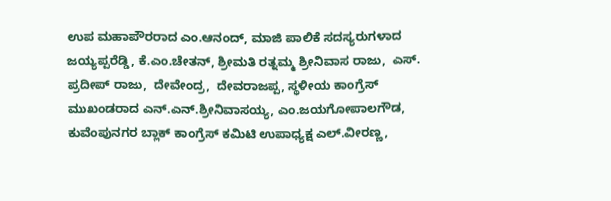ಉಪ ಮಹಾಪೌರರಾದ ಎಂ.ಆನಂದ್‌, ಮಾಜಿ ಪಾಲಿಕೆ ಸದಸ್ಯರುಗಳಾದ ಜಯ್ಯಪ್ಪರೆಡ್ಡಿ, ಕೆ.ಎಂ.ಚೇತನ್, ಶ್ರೀಮತಿ ರತ್ನಮ್ಮ ಶ್ರೀನಿವಾಸ ರಾಜು,  ಎಸ್. ಪ್ರದೀಪ್ ರಾಜು,  ದೇವೇಂದ್ರ,  ದೇವರಾಜಪ್ಪ, ಸ್ಥಳೀಯ ಕಾಂಗ್ರೆಸ್‌ ಮುಖಂಡರಾದ ಎನ್.ಎನ್.ಶ್ರೀನಿವಾಸಯ್ಯ, ಎಂ.ಜಯಗೋಪಾಲಗೌಡ, ಕುವೆಂಪುನಗರ ಬ್ಲಾಕ್ ಕಾಂಗ್ರೆಸ್‌ ಕಮಿಟಿ ಉಪಾಧ್ಯಕ್ಷ ಎಲ್.ವೀರಣ್ಣ,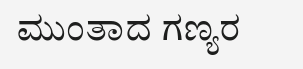ಮುಂತಾದ ಗಣ್ಯರ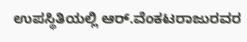ಉಪಸ್ಥಿತಿಯಲ್ಲಿ ಆರ್.ವೆಂಕಟರಾಜುರವರ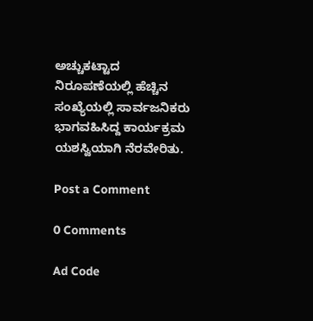ಅಚ್ಚುಕಟ್ಟಾದ ನಿರೂಪಣೆಯಲ್ಲಿ ಹೆಚ್ಚಿನ ಸಂಖ್ಯೆಯಲ್ಲಿ ಸಾರ್ವಜನಿಕರು ಭಾಗವಹಿಸಿದ್ದ ಕಾರ್ಯಕ್ರಮ ಯಶಸ್ವಿಯಾಗಿ ನೆರವೇರಿತು.

Post a Comment

0 Comments

Ad Code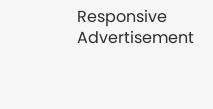Responsive Advertisement